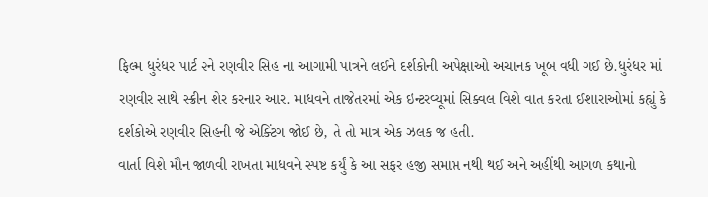ફિલ્મ ધુરંધર પાર્ટ ૨ને રણવીર સિહ ના આગામી પાત્રને લઈને દર્શકોની અપેક્ષાઓ અચાનક ખૂબ વધી ગઈ છે.ધુરંધર માં રણવીર સાથે સ્ક્રીન શેર કરનાર આર. માધવને તાજેતરમાં એક ઇન્ટરવ્યૂમાં સિક્વલ વિશે વાત કરતા ઈશારાઓમાં કહ્યું કે દર્શકોએ રણવીર સિહની જે એક્ટિંગ જોઈ છે, તે તો માત્ર એક ઝલક જ હતી.
વાર્તા વિશે મૌન જાળવી રાખતા માધવને સ્પષ્ટ કર્યું કે આ સફર હજી સમાપ્ત નથી થઈ અને અહીંથી આગળ કથાનો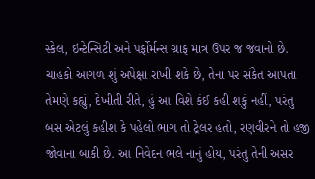સ્કેલ, ઇન્ટેન્સિટી અને પર્ફોર્મન્સ ગ્રાફ માત્ર ઉપર જ જવાનો છે. ચાહકો આગળ શું અપેક્ષા રાખી શકે છે, તેના પર સંકેત આપતા તેમણે કહ્યું, દેખીતી રીતે, હું આ વિશે કંઈ કહી શકું નહીં, પરંતુ બસ એટલું કહીશ કે પહેલો ભાગ તો ટ્રેલર હતો, રણવીરને તો હજી જોવાના બાકી છે. આ નિવેદન ભલે નાનું હોય, પરંતુ તેની અસર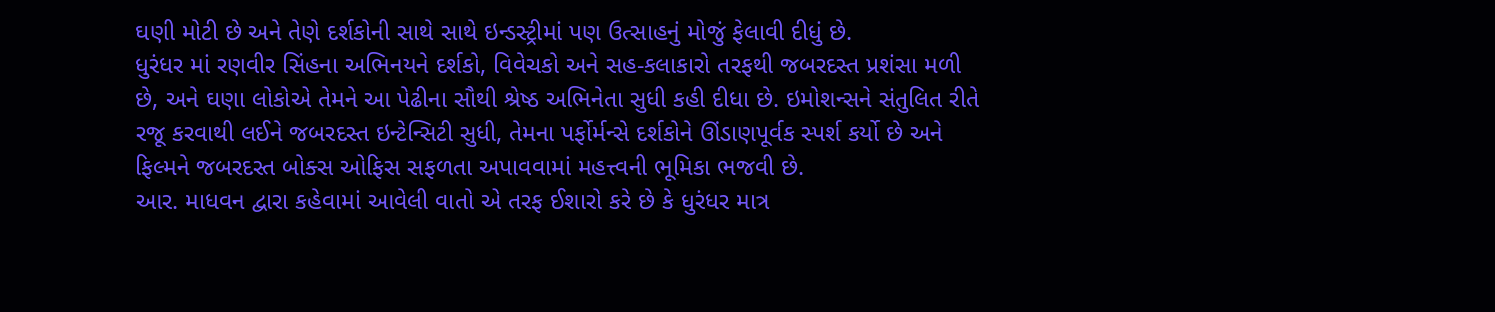ઘણી મોટી છે અને તેણે દર્શકોની સાથે સાથે ઇન્ડસ્ટ્રીમાં પણ ઉત્સાહનું મોજું ફેલાવી દીધું છે.
ધુરંધર માં રણવીર સિંહના અભિનયને દર્શકો, વિવેચકો અને સહ-કલાકારો તરફથી જબરદસ્ત પ્રશંસા મળી છે, અને ઘણા લોકોએ તેમને આ પેઢીના સૌથી શ્રેષ્ઠ અભિનેતા સુધી કહી દીધા છે. ઇમોશન્સને સંતુલિત રીતે રજૂ કરવાથી લઈને જબરદસ્ત ઇન્ટેન્સિટી સુધી, તેમના પર્ફોર્મન્સે દર્શકોને ઊંડાણપૂર્વક સ્પર્શ કર્યો છે અને ફિલ્મને જબરદસ્ત બોક્સ ઓફિસ સફળતા અપાવવામાં મહત્ત્વની ભૂમિકા ભજવી છે.
આર. માધવન દ્વારા કહેવામાં આવેલી વાતો એ તરફ ઈશારો કરે છે કે ધુરંધર માત્ર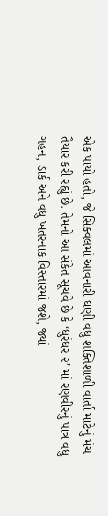એક પાયો હતો, જે સિક્વલમાં આવનારી ઘણી વધુ શક્તિશાળી વાર્તા માટેનું મંચ તૈયાર કરી રહ્યું છે. તેમનો આ સંકેત સૂચવે છે કે ‘ધુરંધર ૨’ માં રણવીરનું પાત્ર વધુ ગહન, ડાર્ક અને વધુ ખતરનાક વિસ્તારમાં જશે, જ્યાં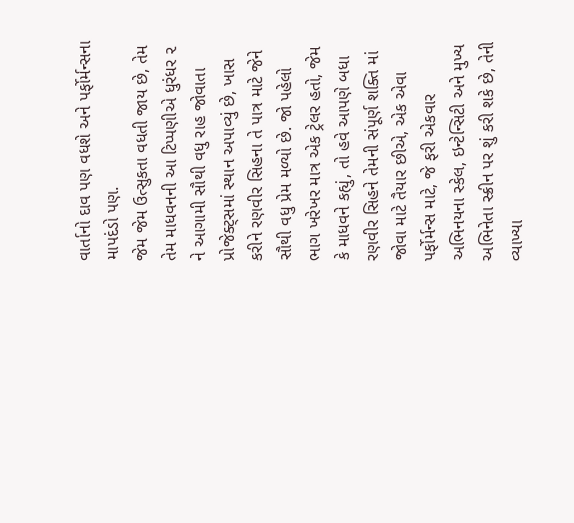વાર્તાનો દાવ પણ વધશે અને પર્ફોર્મન્સના માપદંડો પણ.
જેમ જેમ ઉત્સુકતા વધતી જાય છે, તેમ તેમ માધવનની આ ટિપ્પણીએ ધુરંધર ૨ ને આગામી સૌથી વધુ રાહ જોવાતા પ્રોજેક્ટ્સમાં સ્થાન અપાવ્યું છે, ખાસ કરીને રણવીર સિહના તે પાત્ર માટે જેને સૌથી વધુ પ્રેમ મળ્યો છે. જો પહેલો ભાગ ખરેખર માત્ર એક ટ્રેલર હતો, જેમ કે માધવને કહ્યું, તો હવે આપણે બધા રણવીર સિહને તેમની સંપૂર્ણ શક્તિ માં જોવા માટે તૈયાર છીએ, એક એવા પર્ફોર્મન્સ માટે, જે ફરી એકવાર અભિનયના સ્કેલ, ઇન્ટેન્સિટી અને મુખ્ય અભિનેતા સ્ક્રીન પર શું કરી શકે છે, તેની વ્યાખ્યા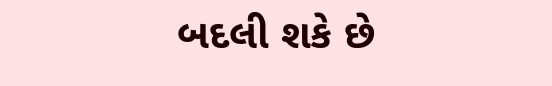બદલી શકે છે